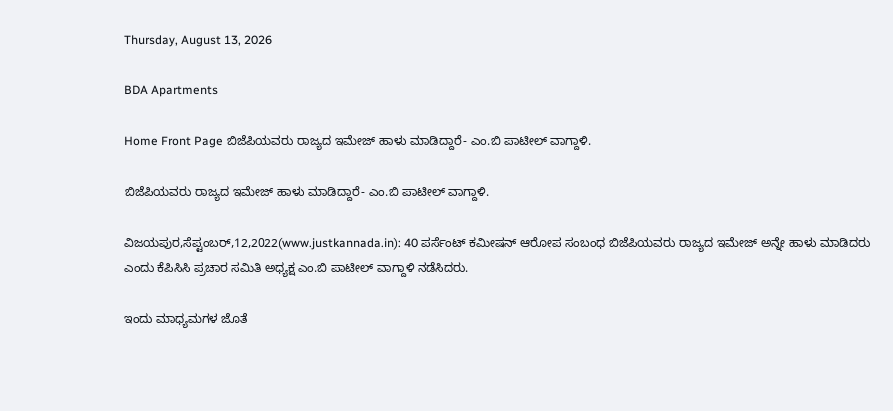Thursday, August 13, 2026

BDA Apartments

Home Front Page ಬಿಜೆಪಿಯವರು ರಾಜ್ಯದ ಇಮೇಜ್ ಹಾಳು ಮಾಡಿದ್ದಾರೆ- ಎಂ.ಬಿ ಪಾಟೀಲ್ ವಾಗ್ದಾಳಿ.

ಬಿಜೆಪಿಯವರು ರಾಜ್ಯದ ಇಮೇಜ್ ಹಾಳು ಮಾಡಿದ್ದಾರೆ- ಎಂ.ಬಿ ಪಾಟೀಲ್ ವಾಗ್ದಾಳಿ.

ವಿಜಯಪುರ,ಸೆಪ್ಟಂಬರ್,12,2022(www.justkannada.in): 40 ಪರ್ಸೆಂಟ್ ಕಮೀಷನ್ ಆರೋಪ ಸಂಬಂಧ ಬಿಜೆಪಿಯವರು ರಾಜ್ಯದ ಇಮೇಜ್ ಅನ್ನೇ ಹಾಳು ಮಾಡಿದರು ಎಂದು ಕೆಪಿಸಿಸಿ ಪ್ರಚಾರ ಸಮಿತಿ ಅಧ್ಯಕ್ಷ ಎಂ.ಬಿ ಪಾಟೀಲ್ ವಾಗ್ದಾಳಿ ನಡೆಸಿದರು.

ಇಂದು ಮಾಧ್ಯಮಗಳ ಜೊತೆ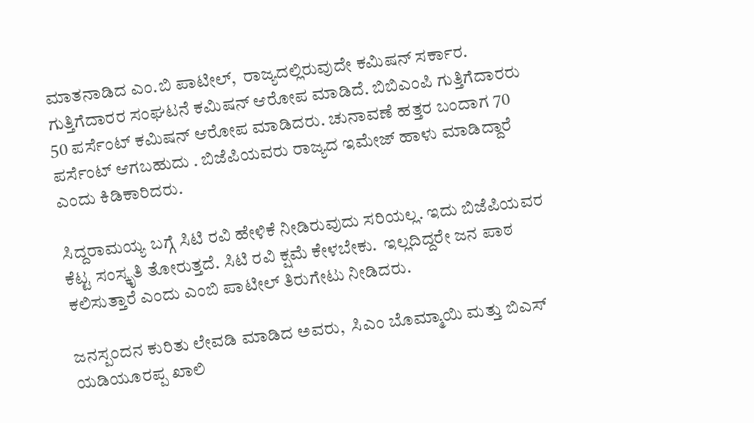ಮಾತನಾಡಿದ ಎಂ.ಬಿ ಪಾಟೀಲ್,  ರಾಜ್ಯದಲ್ಲಿರುವುದೇ ಕಮಿಷನ್ ಸರ್ಕಾರ.  ಗುತ್ತಿಗೆದಾರರ ಸಂಘಟನೆ ಕಮಿಷನ್ ಆರೋಪ ಮಾಡಿದೆ. ಬಿಬಿಎಂಪಿ ಗುತ್ತಿಗೆದಾರರು 50 ಪರ್ಸೆಂಟ್ ಕಮಿಷನ್ ಆರೋಪ ಮಾಡಿದರು. ಚುನಾವಣೆ ಹತ್ತರ ಬಂದಾಗ 70 ಪರ್ಸೆಂಟ್ ಆಗಬಹುದು . ಬಿಜೆಪಿಯವರು ರಾಜ್ಯದ ಇಮೇಜ್ ಹಾಳು ಮಾಡಿದ್ದಾರೆ ಎಂದು ಕಿಡಿಕಾರಿದರು.

ಸಿದ್ದರಾಮಯ್ಯ ಬಗ್ಗೆ ಸಿಟಿ ರವಿ ಹೇಳಿಕೆ ನೀಡಿರುವುದು ಸರಿಯಲ್ಲ. ಇದು ಬಿಜೆಪಿಯವರ ಕೆಟ್ಟ ಸಂಸ್ಕೃತಿ ತೋರುತ್ತದೆ. ಸಿಟಿ ರವಿ ಕ್ಷಮೆ ಕೇಳಬೇಕು.  ಇಲ್ಲದಿದ್ದರೇ ಜನ ಪಾಠ ಕಲಿಸುತ್ತಾರೆ ಎಂದು ಎಂಬಿ ಪಾಟೀಲ್ ತಿರುಗೇಟು ನೀಡಿದರು.

ಜನಸ್ಪಂದನ ಕುರಿತು ಲೇವಡಿ ಮಾಡಿದ ಅವರು,  ಸಿಎಂ ಬೊಮ್ಮಾಯಿ ಮತ್ತು ಬಿಎಸ್ ಯಡಿಯೂರಪ್ಪ ಖಾಲಿ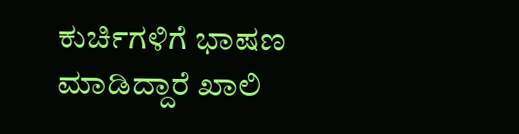ಕುರ್ಚಿಗಳಿಗೆ ಭಾಷಣ ಮಾಡಿದ್ದಾರೆ ಖಾಲಿ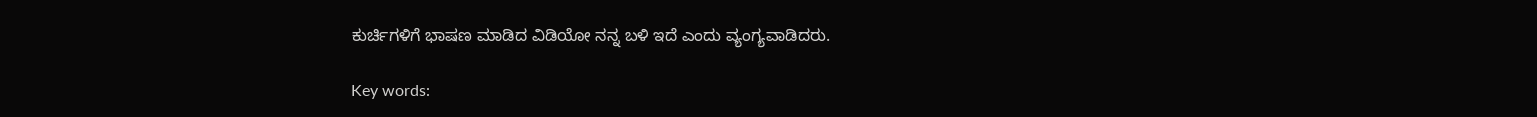ಕುರ್ಚಿಗಳಿಗೆ ಭಾಷಣ ಮಾಡಿದ ವಿಡಿಯೋ ನನ್ನ ಬಳಿ ಇದೆ ಎಂದು ವ್ಯಂಗ್ಯವಾಡಿದರು.

Key words: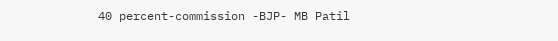40 percent-commission -BJP- MB Patil